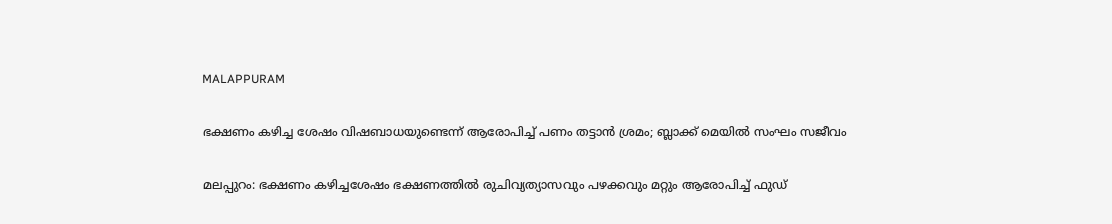MALAPPURAM

ഭക്ഷണം കഴിച്ച ശേഷം വിഷബാധയുണ്ടെന്ന് ആരോപിച്ച് പണം തട്ടാന്‍ ശ്രമം; ബ്ലാക്ക് മെയില്‍ സംഘം സജീവം

മലപ്പുറം: ഭക്ഷണം കഴിച്ചശേഷം ഭക്ഷണത്തില്‍ രുചിവ്യത്യാസവും പഴക്കവും മറ്റും ആരോപിച്ച് ഫുഡ്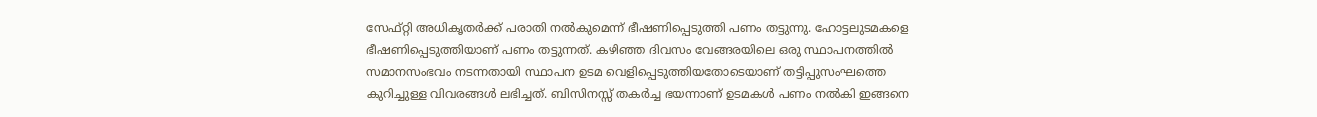സേഫ്റ്റി അധികൃതര്‍ക്ക് പരാതി നല്‍കുമെന്ന് ഭീഷണിപ്പെടുത്തി പണം തട്ടുന്നു. ഹോട്ടലുടമകളെ ഭീഷണിപ്പെടുത്തിയാണ് പണം തട്ടുന്നത്. കഴിഞ്ഞ ദിവസം വേങ്ങരയിലെ ഒരു സ്ഥാപനത്തില്‍ സമാനസംഭവം നടന്നതായി സ്ഥാപന ഉടമ വെളിപ്പെടുത്തിയതോടെയാണ് തട്ടിപ്പുസംഘത്തെ കുറിച്ചുള്ള വിവരങ്ങള്‍ ലഭിച്ചത്. ബിസിനസ്സ് തകര്‍ച്ച ഭയന്നാണ് ഉടമകള്‍ പണം നല്‍കി ഇങ്ങനെ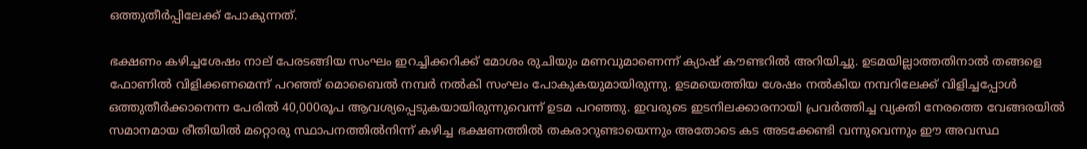ഒത്തുതീര്‍പ്പിലേക്ക് പോകുന്നത്.

ഭക്ഷണം കഴിച്ചശേഷം നാല് പേരടങ്ങിയ സംഘം ഇറച്ചിക്കറിക്ക് മോശം രുചിയും മണവുമാണെന്ന് ക്യാഷ് കൗണ്ടറില്‍ അറിയിച്ചു. ഉടമയില്ലാത്തതിനാല്‍ തങ്ങളെ ഫോണില്‍ വിളിക്കണമെന്ന് പറഞ്ഞ് മൊബൈല്‍ നമ്പര്‍ നല്‍കി സംഘം പോകുകയുമായിരുന്നു. ഉടമയെത്തിയ ശേഷം നല്‍കിയ നമ്പറിലേക്ക് വിളിച്ചപ്പോള്‍ ഒത്തുതീര്‍ക്കാനെന്ന പേരില്‍ 40,000രൂപ ആവശ്യപ്പെടുകയായിരുന്നുവെന്ന് ഉടമ പറഞ്ഞു. ഇവരുടെ ഇടനിലക്കാരനായി പ്രവര്‍ത്തിച്ച വ്യക്തി നേരത്തെ വേങ്ങരയില്‍ സമാനമായ രീതിയില്‍ മറ്റൊരു സ്ഥാപനത്തില്‍നിന്ന് കഴിച്ച ഭക്ഷണത്തില്‍ തകരാറുണ്ടായെന്നും അതോടെ കട അടക്കേണ്ടി വന്നുവെന്നും ഈ അവസ്ഥ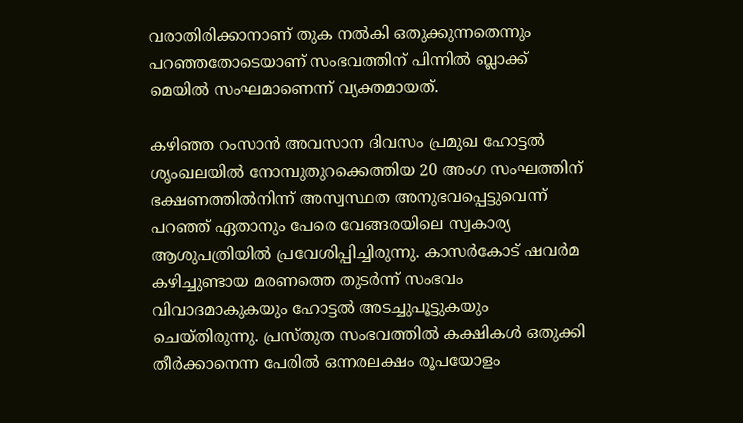വരാതിരിക്കാനാണ് തുക നല്‍കി ഒതുക്കുന്നതെന്നും പറഞ്ഞതോടെയാണ് സംഭവത്തിന് പിന്നില്‍ ബ്ലാക്ക് മെയില്‍ സംഘമാണെന്ന് വ്യക്തമായത്.

കഴിഞ്ഞ റംസാന്‍ അവസാന ദിവസം പ്രമുഖ ഹോട്ടല്‍ ശൃംഖലയില്‍ നോമ്പുതുറക്കെത്തിയ 20 അംഗ സംഘത്തിന് ഭക്ഷണത്തില്‍നിന്ന് അസ്വസ്ഥത അനുഭവപ്പെട്ടുവെന്ന് പറഞ്ഞ് ഏതാനും പേരെ വേങ്ങരയിലെ സ്വകാര്യ ആശുപത്രിയില്‍ പ്രവേശിപ്പിച്ചിരുന്നു. കാസര്‍കോട് ഷവര്‍മ കഴിച്ചുണ്ടായ മരണത്തെ തുടര്‍ന്ന് സംഭവം വിവാദമാകുകയും ഹോട്ടല്‍ അടച്ചുപൂട്ടുകയും ചെയ്തിരുന്നു. പ്രസ്തുത സംഭവത്തില്‍ കക്ഷികള്‍ ഒതുക്കി തീര്‍ക്കാനെന്ന പേരില്‍ ഒന്നരലക്ഷം രൂപയോളം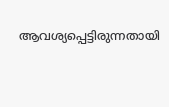ആവശ്യപ്പെട്ടിരുന്നതായി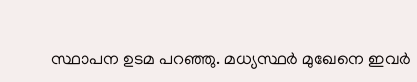സ്ഥാപന ഉടമ പറഞ്ഞു. മധ്യസ്ഥര്‍ മുഖേനെ ഇവര്‍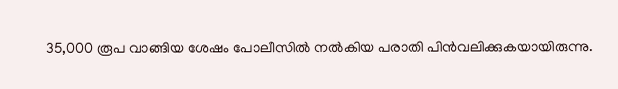35,000 രൂപ വാങ്ങിയ ശേഷം പോലീസില്‍ നല്‍കിയ പരാതി പിന്‍വലിക്കുകയായിരുന്നു.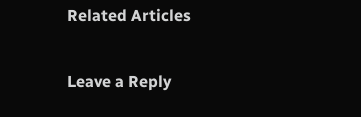Related Articles

Leave a Reply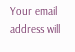Your email address will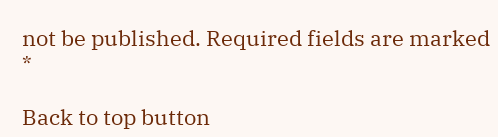not be published. Required fields are marked *

Back to top button